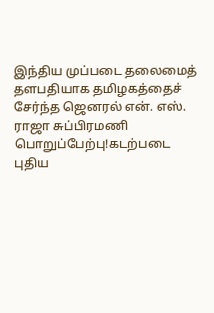இந்திய முப்படை தலைமைத் தளபதியாக தமிழகத்தைச் சேர்ந்த ஜெனரல் என். எஸ். ராஜா சுப்பிரமணி பொறுப்பேற்பு!கடற்படை புதிய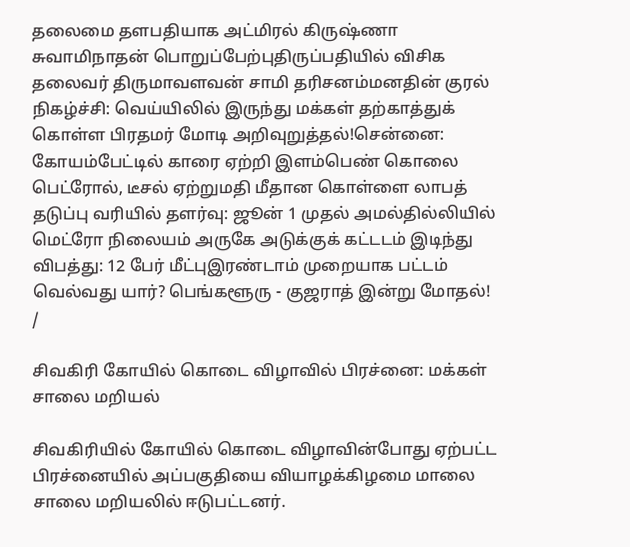தலைமை தளபதியாக அட்மிரல் கிருஷ்ணா சுவாமிநாதன் பொறுப்பேற்புதிருப்பதியில் விசிக தலைவர் திருமாவளவன் சாமி தரிசனம்மனதின் குரல் நிகழ்ச்சி: வெய்யிலில் இருந்து மக்கள் தற்காத்துக் கொள்ள பிரதமர் மோடி அறிவுறுத்தல்!சென்னை: கோயம்பேட்டில் காரை ஏற்றி இளம்பெண் கொலை பெட்ரோல், டீசல் ஏற்றுமதி மீதான கொள்ளை லாபத் தடுப்பு வரியில் தளர்வு: ஜூன் 1 முதல் அமல்தில்லியில் மெட்ரோ நிலையம் அருகே அடுக்குக் கட்டடம் இடிந்து விபத்து: 12 பேர் மீட்புஇரண்டாம் முறையாக பட்டம் வெல்வது யார்? பெங்களூரு - குஜராத் இன்று மோதல்!
/

சிவகிரி கோயில் கொடை விழாவில் பிரச்னை: மக்கள் சாலை மறியல்

சிவகிரியில் கோயில் கொடை விழாவின்போது ஏற்பட்ட பிரச்னையில் அப்பகுதியை வியாழக்கிழமை மாலை சாலை மறியலில் ஈடுபட்டனர்.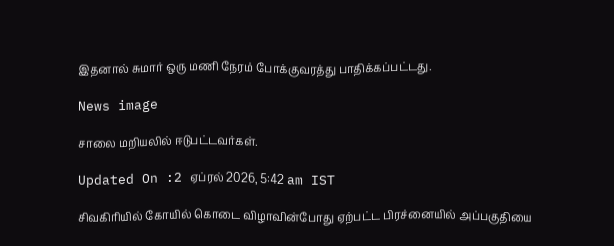இதனால் சுமார் ஒரு மணி நேரம் போக்குவரத்து பாதிக்கப்பட்டது.

News image

சாலை மறியலில் ஈடுபட்டவர்கள்.

Updated On :2 ஏப்ரல் 2026, 5:42 am IST

சிவகிரியில் கோயில் கொடை விழாவின்போது ஏற்பட்ட பிரச்னையில் அப்பகுதியை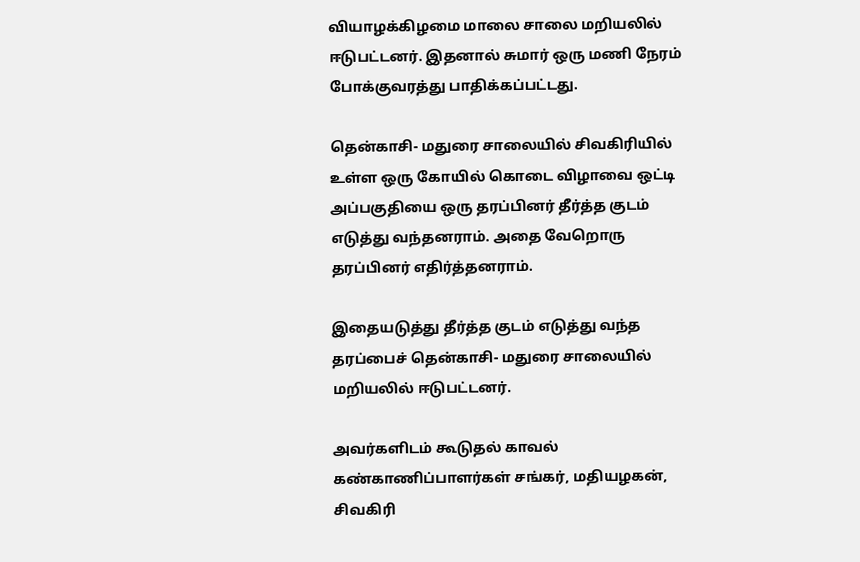வியாழக்கிழமை மாலை சாலை மறியலில் ஈடுபட்டனர். இதனால் சுமார் ஒரு மணி நேரம் போக்குவரத்து பாதிக்கப்பட்டது.

தென்காசி- மதுரை சாலையில் சிவகிரியில் உள்ள ஒரு கோயில் கொடை விழாவை ஒட்டி அப்பகுதியை ஒரு தரப்பினர் தீர்த்த குடம் எடுத்து வந்தனராம். அதை வேறொரு தரப்பினர் எதிர்த்தனராம்.

இதையடுத்து தீர்த்த குடம் எடுத்து வந்த தரப்பைச் தென்காசி- மதுரை சாலையில் மறியலில் ஈடுபட்டனர்.

அவர்களிடம் கூடுதல் காவல் கண்காணிப்பாளர்கள் சங்கர், மதியழகன், சிவகிரி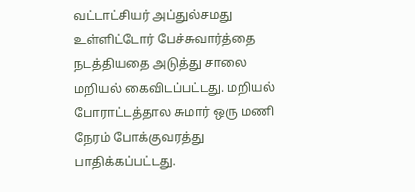வட்டாட்சியர் அப்துல்சமது உள்ளிட்டோர் பேச்சுவார்த்தை நடத்தியதை அடுத்து சாலை மறியல் கைவிடப்பட்டது. மறியல் போராட்டத்தால சுமார் ஒரு மணி நேரம் போக்குவரத்து பாதிக்கப்பட்டது.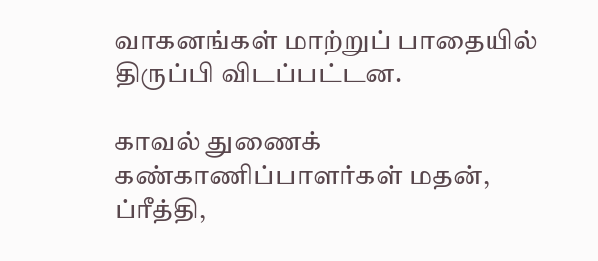வாகனங்கள் மாற்றுப் பாதையில் திருப்பி விடப்பட்டன.

காவல் துணைக் கண்காணிப்பாளர்கள் மதன், ப்ரீத்தி,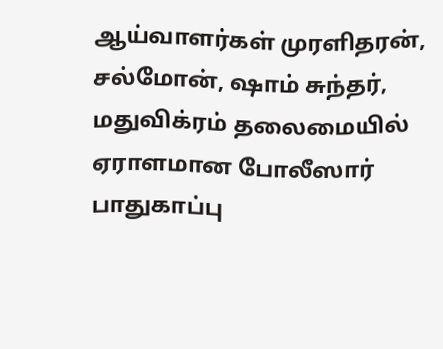ஆய்வாளர்கள் முரளிதரன், சல்மோன், ஷாம் சுந்தர், மதுவிக்ரம் தலைமையில் ஏராளமான போலீஸார் பாதுகாப்பு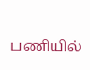பணியில்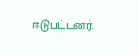ஈடுபட்டனர்.